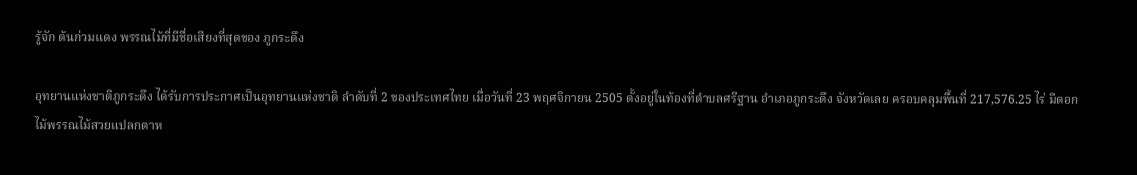รู้จัก ต้นก่วมแดง พรรณไม้ที่มีชื่อเสียงที่สุดของ ภูกระดึง

อุทยานแห่งชาติภูกระดึง ได้รับการประกาศเป็นอุทยานแห่งชาติ ลำดับที่ 2 ของประเทศไทย เมื่อวันที่ 23 พฤศจิกายน 2505 ตั้งอยู่ในท้องที่ตำบลศรีฐาน อำเภอภูกระดึง จังหวัดเลย ครอบคลุมพื้นที่ 217,576.25 ไร่ มีดอกไม้พรรณไม้สวยแปลกตาห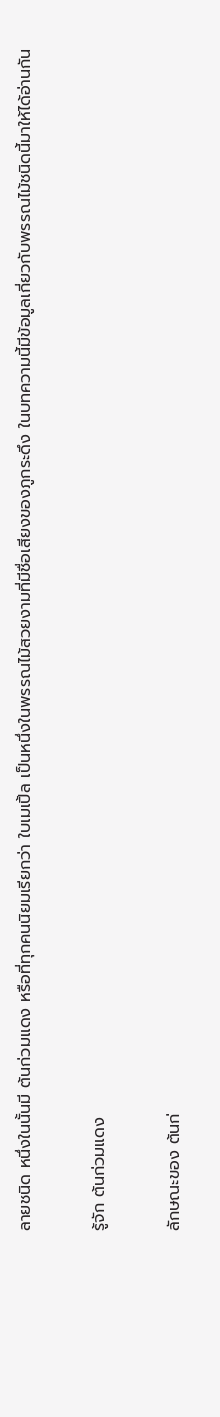ลายชนิด หนึ่งในนั้นมี ต้นก่วมแดง หรือที่ทุกคนนิยมเรียกว่า ใบเมเปิ้ล เป็นหนึ่งในพรรณไม้สวยงามที่มีชื่อเสียงของภูกระดึง ในบทความนี้มีข้อมูลเกี่ยวกับพรรณไม้ชนิดนี้มาให้ได้อ่านกัน

รู้จัก ต้นก่วมแดง

ลักษณะของ ต้นก่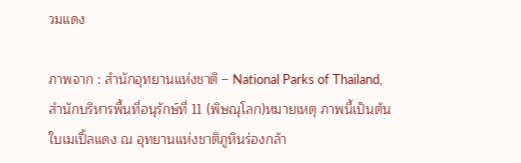วมแดง

ภาพจาก : สำนักอุทยานแห่งชาติ – National Parks of Thailand, สำนักบริหารพื้นที่อนุรักษ์ที่ 11 (พิษณุโลก)หมายเหตุ ภาพนี้เป็นต้นใบเมเปิ้ลแดง ณ อุทยานแห่งชาติภูหินร่องกล้า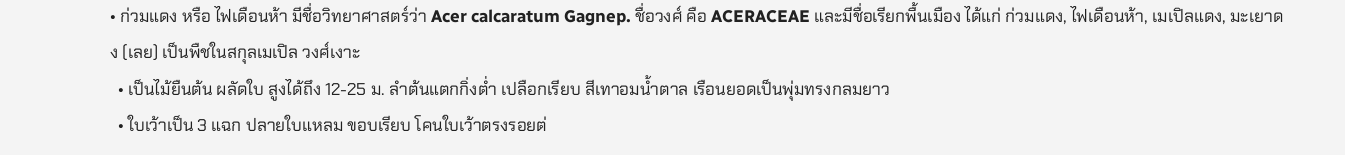• ก่วมแดง หรือ ไฟเดือนห้า มีชื่อวิทยาศาสตร์ว่า Acer calcaratum Gagnep. ชื่อวงศ์ คือ ACERACEAE และมีชื่อเรียกพื้นเมือง ได้แก่ ก่วมแดง, ไฟเดือนห้า, เมเปิลแดง, มะเยาดง (เลย) เป็นพืชในสกุลเมเปิล วงศ์เงาะ
  • เป็นไม้ยืนต้น ผลัดใบ สูงได้ถึง 12-25 ม. ลำต้นแตกกิ่งต่ำ เปลือกเรียบ สีเทาอมน้ำตาล เรือนยอดเป็นพุ่มทรงกลมยาว
  • ใบเว้าเป็น 3 แฉก ปลายใบแหลม ขอบเรียบ โคนใบเว้าตรงรอยต่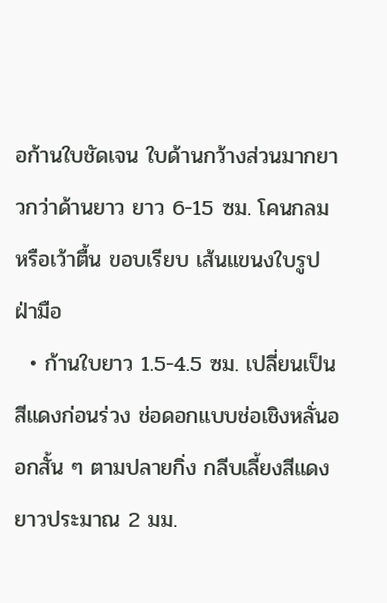อก้านใบชัดเจน ใบด้านกว้างส่วนมากยาวกว่าด้านยาว ยาว 6-15 ซม. โคนกลมหรือเว้าตื้น ขอบเรียบ เส้นแขนงใบรูปฝ่ามือ
  • ก้านใบยาว 1.5-4.5 ซม. เปลี่ยนเป็นสีแดงก่อนร่วง ช่อดอกแบบช่อเชิงหลั่นออกสั้น ๆ ตามปลายกิ่ง กลีบเลี้ยงสีแดง ยาวประมาณ 2 มม.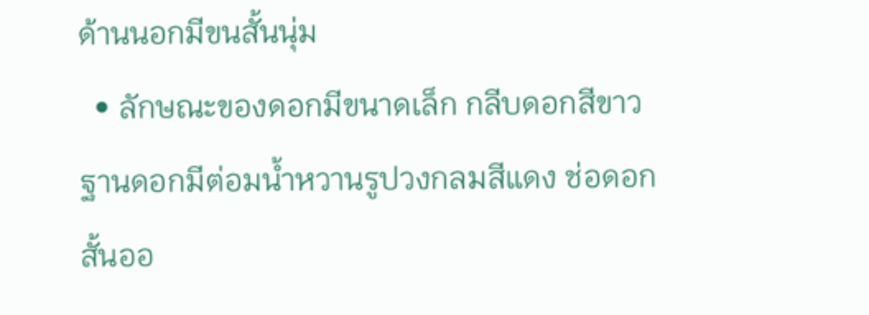ด้านนอกมีขนสั้นนุ่ม
  • ลักษณะของดอกมีขนาดเล็ก กลีบดอกสีขาว ฐานดอกมีต่อมน้ำหวานรูปวงกลมสีแดง ช่อดอกสั้นออ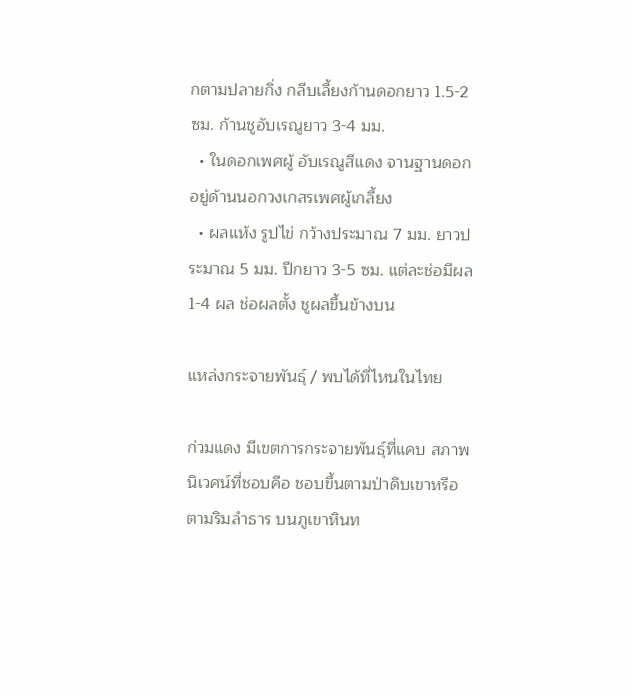กตามปลายกิ่ง กลีบเลี้ยงก้านดอกยาว 1.5-2 ซม. ก้านชูอับเรณูยาว 3-4 มม.
  • ในดอกเพศผู้ อับเรณูสีแดง จานฐานดอกอยู่ด้านนอกวงเกสรเพศผู้เกลี้ยง
  • ผลแห้ง รูปไข่ กว้างประมาณ 7 มม. ยาวประมาณ 5 มม. ปีกยาว 3-5 ซม. แต่ละช่อมีผล 1-4 ผล ช่อผลตั้ง ชูผลขึ้นข้างบน

แหล่งกระจายพันธ์ุ / พบได้ที่ไหนในไทย

ก่วมแดง มีเขตการกระจายพันธุ์ที่แคบ สภาพนิเวศน์ที่ชอบคือ ชอบขึ้นตามป่าดิบเขาหรือตามริมลำธาร บนภูเขาหินท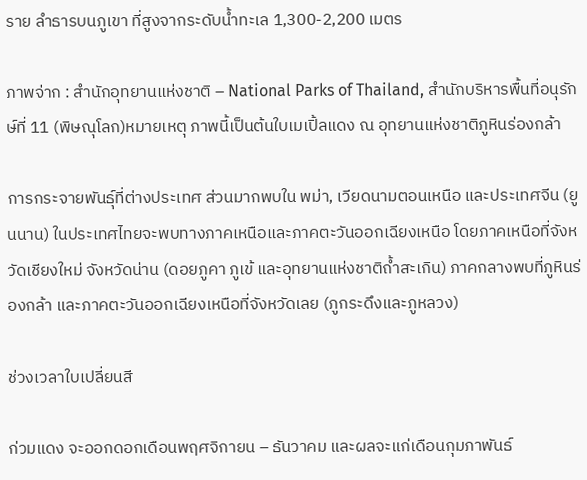ราย ลำธารบนภูเขา ที่สูงจากระดับน้ำทะเล 1,300-2,200 เมตร

ภาพจ่าก : สำนักอุทยานแห่งชาติ – National Parks of Thailand, สำนักบริหารพื้นที่อนุรักษ์ที่ 11 (พิษณุโลก)หมายเหตุ ภาพนี้เป็นต้นใบเมเปิ้ลแดง ณ อุทยานแห่งชาติภูหินร่องกล้า

การกระจายพันธุ์ที่ต่างประเทศ ส่วนมากพบใน พม่า, เวียดนามตอนเหนือ และประเทศจีน (ยูนนาน) ในประเทศไทยจะพบทางภาคเหนือและภาคตะวันออกเฉียงเหนือ โดยภาคเหนือที่จังหวัดเชียงใหม่ จังหวัดน่าน (ดอยภูคา ภูเข้ และอุทยานแห่งชาติถ้ำสะเกิน) ภาคกลางพบที่ภูหินร่องกล้า และภาคตะวันออกเฉียงเหนือที่จังหวัดเลย (ภูกระดึงและภูหลวง)

ช่วงเวลาใบเปลี่ยนสี

ก่วมแดง จะออกดอกเดือนพฤศจิกายน – ธันวาคม และผลจะแก่เดือนกุมภาพันธ์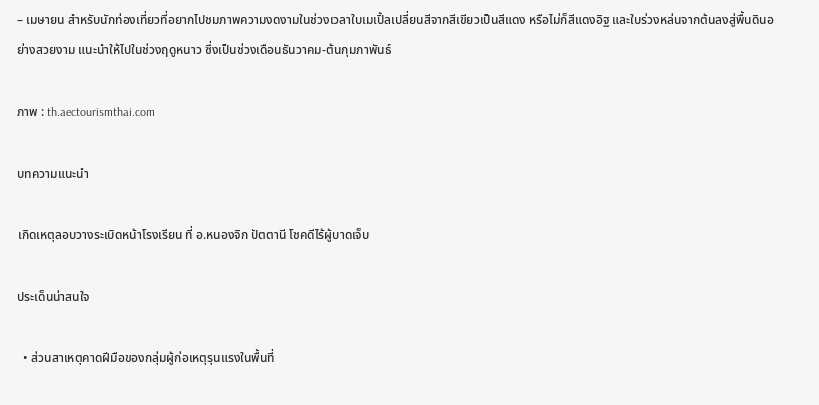– เมษายน สำหรับนักท่องเที่ยวที่อยากไปชมภาพความงดงามในช่วงเวลาใบเมเปิ้ลเปลี่ยนสีจากสีเขียวเป็นสีแดง หรือไม่ก็สีแดงอิฐ และใบร่วงหล่นจากต้นลงสู่พื้นดินอย่างสวยงาม แนะนำให้ไปในช่วงฤดูหนาว ซึ่งเป็นช่วงเดือนธันวาคม-ต้นกุมภาพันธ์

ภาพ : th.aectourismthai.com

บทความแนะนำ

เกิดเหตุลอบวางระเบิดหน้าโรงเรียน ที่ อ.หนองจิก ปัตตานี โชคดีไร้ผู้บาดเจ็บ

ประเด็นน่าสนใจ

  • ส่วนสาเหตุคาดฝีมือของกลุ่มผู้ก่อเหตุรุนแรงในพื้นที่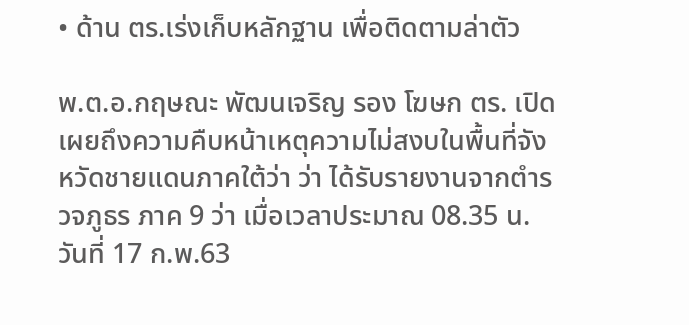• ด้าน ตร.เร่งเก็บหลักฐาน เพื่อติดตามล่าตัว

พ.ต.อ.กฤษณะ พัฒนเจริญ รอง โฆษก ตร. เปิดเผยถึงความคืบหน้าเหตุความไม่สงบในพื้นที่จังหวัดชายแดนภาคใต้ว่า ว่า ได้รับรายงานจากตำรวจภูธร ภาค 9 ว่า เมื่อเวลาประมาณ 08.35 น. วันที่ 17 ก.พ.63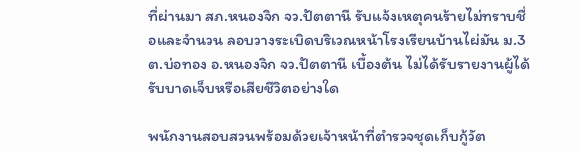ที่ผ่านมา สภ.หนองจิก จว.ปัตตานี รับแจ้งเหตุคนร้ายไม่ทราบชื่อและจำนวน ลอบวางระเบิดบริเวณหน้าโรงเรียนบ้านไผ่มัน ม.3 ต.บ่อทอง อ.หนองจิก จว.ปัตตานี เบื้องต้น ไม่ได้รับรายงานผู้ได้รับบาดเจ็บหรือเสียชีวิตอย่างใด

พนักงานสอบสวนพร้อมด้วยเจ้าหน้าที่ตำรวจชุดเก็บกู้วัต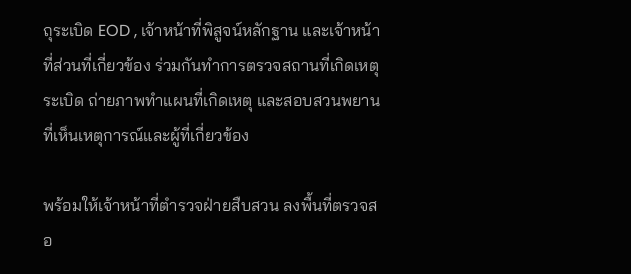ถุระเบิด EOD , เจ้าหน้าที่พิสูจน์หลักฐาน และเจ้าหน้าที่ส่วนที่เกี่ยวข้อง ร่วมกันทำการตรวจสถานที่เกิดเหตุระเบิด ถ่ายภาพทำแผนที่เกิดเหตุ และสอบสวนพยานที่เห็นเหตุการณ์และผู้ที่เกี่ยวข้อง

พร้อมให้เจ้าหน้าที่ตำรวจฝ่ายสืบสวน ลงพื้นที่ตรวจสอ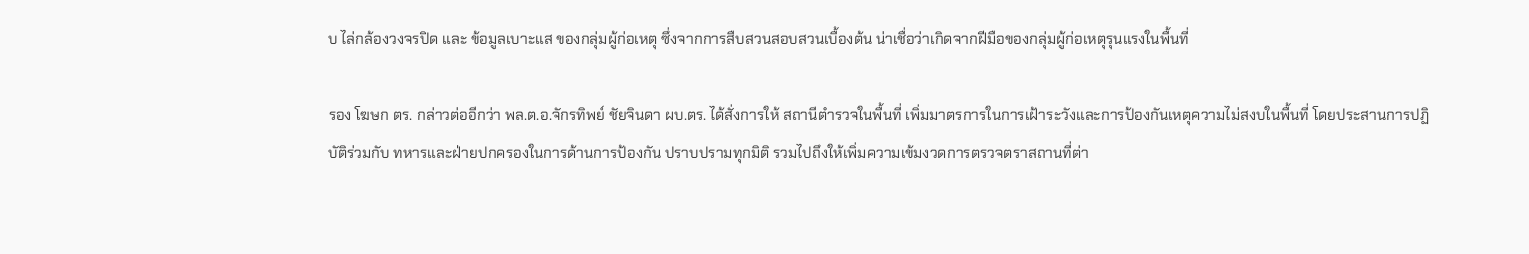บ ไล่กล้องวงจรปิด และ ข้อมูลเบาะแส ของกลุ่มผู้ก่อเหตุ ซึ่งจากการสืบสวนสอบสวนเบื้องต้น น่าเชื่อว่าเกิดจากฝีมือของกลุ่มผู้ก่อเหตุรุนแรงในพื้นที่

รอง โฆษก ตร. กล่าวต่ออีกว่า พล.ต.อ.จักรทิพย์ ชัยจินดา ผบ.ตร. ได้สั่งการให้ สถานีตำรวจในพื้นที่ เพิ่มมาตรการในการเฝ้าระวังและการป้องกันเหตุความไม่สงบในพื้นที่ โดยประสานการปฏิบัติร่วมกับ ทหารและฝ่ายปกครองในการด้านการป้องกัน ปราบปรามทุกมิติ รวมไปถึงให้เพิ่มความเข้มงวดการตรวจตราสถานที่ต่า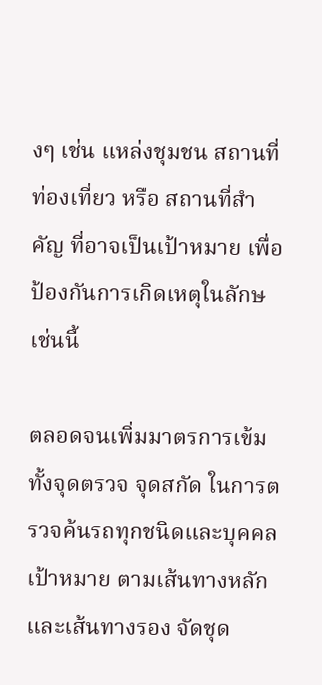งๆ เช่น แหล่งชุมชน สถานที่ท่องเที่ยว หรือ สถานที่สำคัญ ที่อาจเป็นเป้าหมาย เพื่อป้องกันการเกิดเหตุในลักษเช่นนี้

ตลอดจนเพิ่มมาตรการเข้ม ทั้งจุดตรวจ จุดสกัด ในการตรวจค้นรถทุกชนิดและบุคคลเป้าหมาย ตามเส้นทางหลักและเส้นทางรอง จัดชุด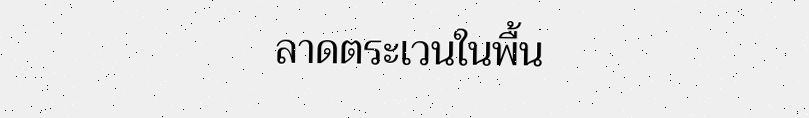ลาดตระเวนในพื้น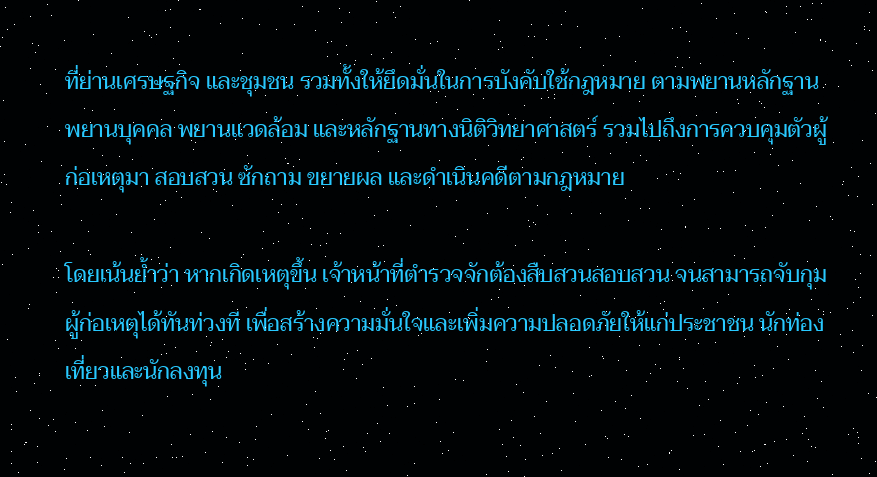ที่ย่านเศรษฐกิจ และชุมชน รวมทั้งให้ยึดมั่นในการบังคับใช้กฎหมาย ตามพยานหลักฐาน พยานบุคคล พยานแวดล้อม และหลักฐานทางนิติวิทยาศาสตร์ รวมไปถึงการควบคุมตัวผู้ก่อเหตุมา สอบสวน ซักถาม ขยายผล และดำเนินคดีตามกฎหมาย

โดยเน้นย้ำว่า หากเกิดเหตุขึ้น เจ้าหน้าที่ตำรวจจักต้องสืบสวนสอบสวน จนสามารถจับกุมผู้ก่อเหตุได้ทันท่วงที เพื่อสร้างความมั่นใจและเพิ่มความปลอดภัยให้แก่ประชาชน นักท่องเที่ยวและนักลงทุน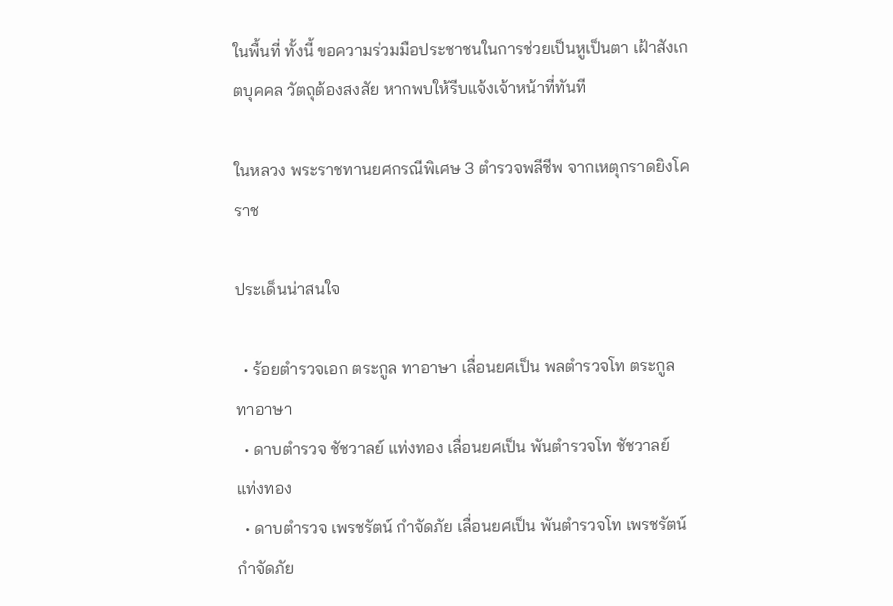ในพื้นที่ ทั้งนี้ ขอความร่วมมือประชาชนในการช่วยเป็นหูเป็นตา เฝ้าสังเกตบุคคล วัตถุต้องสงสัย หากพบให้รีบแจ้งเจ้าหน้าที่ทันที

ในหลวง พระราชทานยศกรณีพิเศษ 3 ตำรวจพลีชีพ จากเหตุกราดยิงโคราช

ประเด็นน่าสนใจ

  • ร้อยตำรวจเอก ตระกูล ทาอาษา เลื่อนยศเป็น พลตำรวจโท ตระกูล ทาอาษา
  • ดาบตำรวจ ชัชวาลย์ แท่งทอง เลื่อนยศเป็น พันตำรวจโท ชัชวาลย์ แท่งทอง
  • ดาบตำรวจ เพรชรัตน์ กำจัดภัย เลื่อนยศเป็น พันตำรวจโท เพรชรัตน์ กำจัดภัย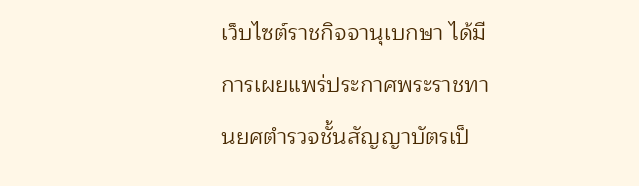เว็บไซต์ราชกิจจานุเบกษา ได้มีการเผยแพร่ประกาศพระราชทานยศตำรวจชั้นสัญญาบัตรเป็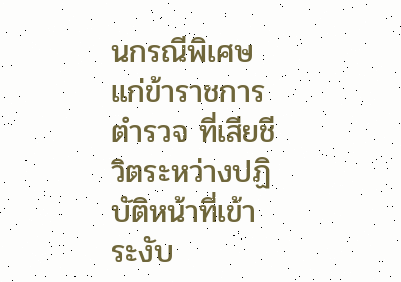นกรณีพิเศษ แก่ข้าราชการตำรวจ ที่เสียชีวิตระหว่างปฏิบัติหน้าที่เข้าระงับ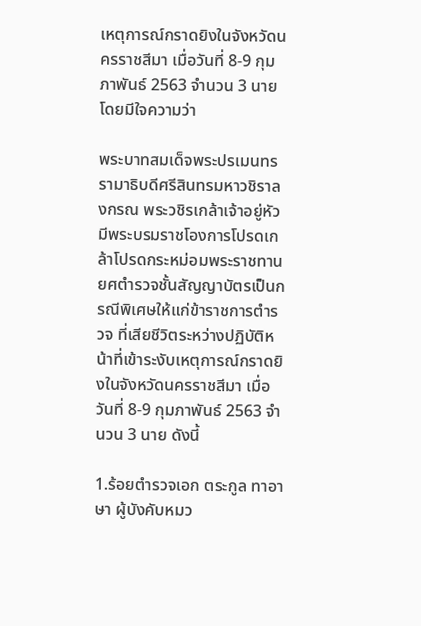เหตุการณ์กราดยิงในจังหวัดนครราชสีมา เมื่อวันที่ 8-9 กุมภาพันธ์ 2563 จำนวน 3 นาย โดยมีใจความว่า

พระบาทสมเด็จพระปรเมนทรรามาธิบดีศรีสินทรมหาวชิราลงกรณ พระวชิรเกล้าเจ้าอยู่หัว มีพระบรมราชโองการโปรดเกล้าโปรดกระหม่อมพระราชทานยศตำรวจชั้นสัญญาบัตรเป็นกรณีพิเศษให้แก่ข้าราชการตำรวจ ที่เสียชีวิตระหว่างปฏิบัติหน้าที่เข้าระงับเหตุการณ์กราดยิงในจังหวัดนครราชสีมา เมื่อวันที่ 8-9 กุมภาพันธ์ 2563 จำนวน 3 นาย ดังนี้

1.ร้อยตำรวจเอก ตระกูล ทาอาษา ผู้บังคับหมว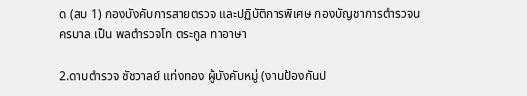ด (สบ 1) กองบังคับการสายตรวจ และปฏิบัติการพิเศษ กองบัญชาการตำรวจนครบาล เป็น พลตำรวจโท ตระกูล ทาอาษา

2.ดาบตำรวจ ชัชวาลย์ แท่งทอง ผู้บังคับหมู่ (งานป้องกันป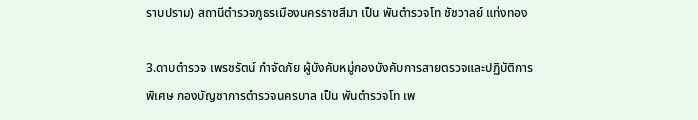ราบปราม) สถานีตำรวจภูธรเมืองนครราชสีมา เป็น พันตำรวจโท ชัชวาลย์ แท่งทอง

3.ดาบตำรวจ เพรชรัตน์ กำจัดภัย ผู้บังคับหมู่กองบังคับการสายตรวจและปฏิบัติการพิเศษ กองบัญชาการตำรวจนครบาล เป็น พันตำรวจโท เพ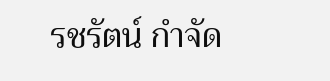รชรัตน์ กำจัด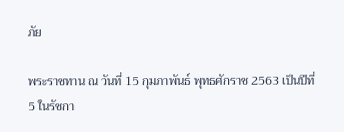ภัย

พระราชทาน ณ วันที่ 15 กุมภาพันธ์ พุทธศักราช 2563 เป็นปีที่ 5 ในรัชกา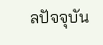ลปัจจุบัน